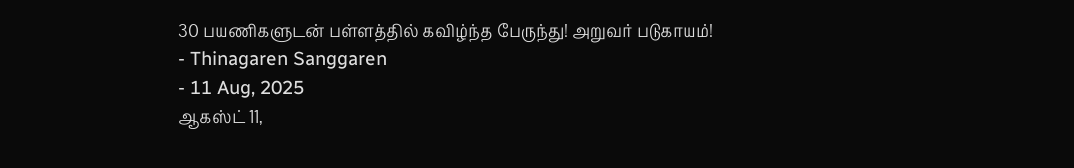30 பயணிகளுடன் பள்ளத்தில் கவிழ்ந்த பேருந்து! அறுவர் படுகாயம்!
- Thinagaren Sanggaren
- 11 Aug, 2025
ஆகஸ்ட் 11,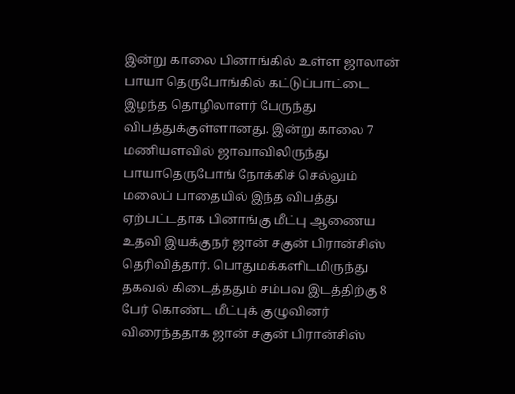இன்று காலை பினாங்கில் உள்ள ஜாலான் பாயா தெருபோங்கில் கட்டுப்பாட்டை இழந்த தொழிலாளர் பேருந்து விபத்துக்குள்ளானது. இன்று காலை 7 மணியளவில் ஜாவாவிலிருந்து பாயாதெருபோங் நோக்கிச் செல்லும் மலைப் பாதையில் இந்த விபத்து ஏற்பட்டதாக பினாங்கு மீட்பு ஆணைய உதவி இயக்குநர் ஜான் சகுன் பிரான்சிஸ் தெரிவித்தார். பொதுமக்களிடமிருந்து தகவல் கிடைத்ததும் சம்பவ இடத்திற்கு 8 பேர் கொண்ட மீட்புக் குழுவினர் விரைந்ததாக ஜான் சகுன் பிரான்சிஸ்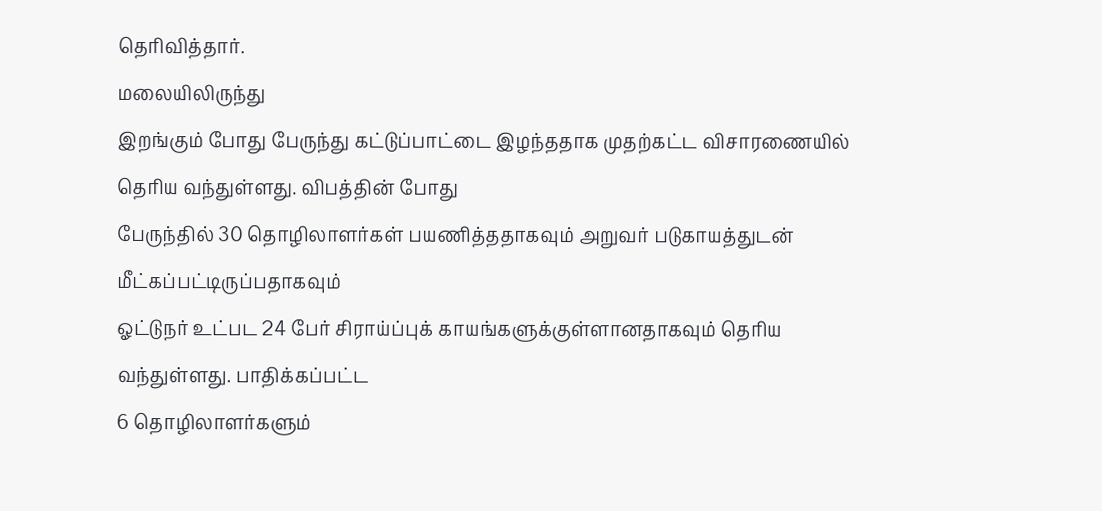தெரிவித்தார்.
மலையிலிருந்து
இறங்கும் போது பேருந்து கட்டுப்பாட்டை இழந்ததாக முதற்கட்ட விசாரணையில் தெரிய வந்துள்ளது. விபத்தின் போது
பேருந்தில் 30 தொழிலாளர்கள் பயணித்ததாகவும் அறுவர் படுகாயத்துடன் மீட்கப்பட்டிருப்பதாகவும்
ஓட்டுநர் உட்பட 24 பேர் சிராய்ப்புக் காயங்களுக்குள்ளானதாகவும் தெரிய வந்துள்ளது. பாதிக்கப்பட்ட
6 தொழிலாளர்களும்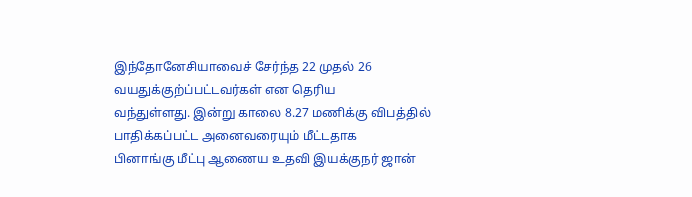இந்தோனேசியாவைச் சேர்ந்த 22 முதல் 26 வயதுக்குற்ப்பட்டவர்கள் என தெரிய
வந்துள்ளது. இன்று காலை 8.27 மணிக்கு விபத்தில் பாதிக்கப்பட்ட அனைவரையும் மீட்டதாக
பினாங்கு மீட்பு ஆணைய உதவி இயக்குநர் ஜான்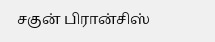சகுன் பிரான்சிஸ்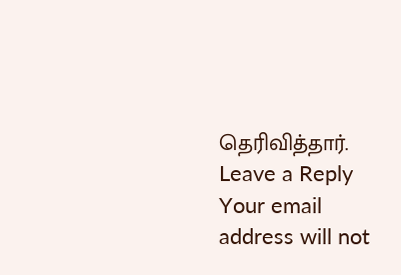தெரிவித்தார்.
Leave a Reply
Your email address will not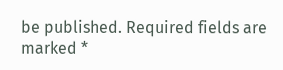be published. Required fields are marked *